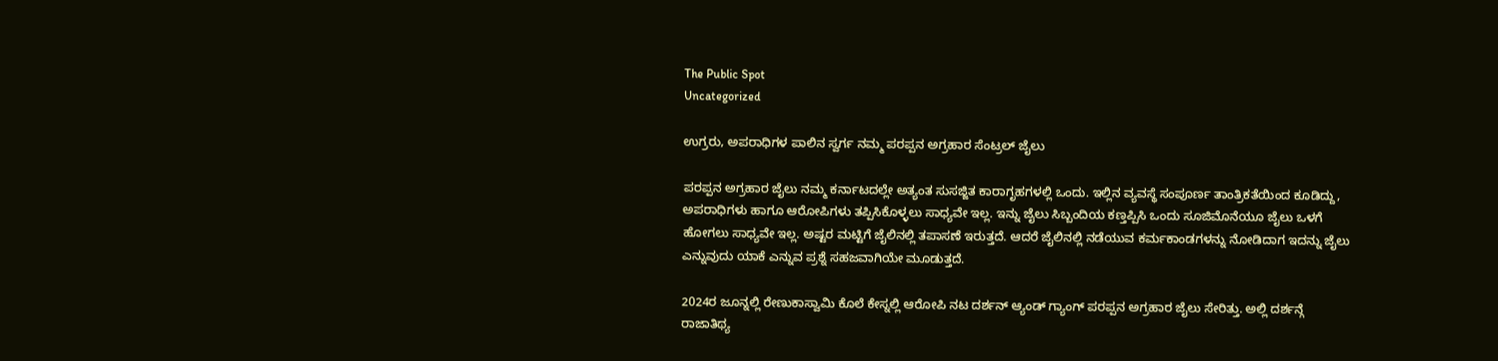The Public Spot
Uncategorized

ಉಗ್ರರು, ಅಪರಾಧಿಗಳ ಪಾಲಿನ ಸ್ವರ್ಗ ನಮ್ಮ ಪರಪ್ಪನ ಅಗ್ರಹಾರ ಸೆಂಟ್ರಲ್ ಜೈಲು

ಪರಪ್ಪನ ಅಗ್ರಹಾರ ಜೈಲು ನಮ್ಮ ಕರ್ನಾಟದಲ್ಲೇ ಅತ್ಯಂತ ಸುಸಜ್ಜಿತ ಕಾರಾಗೃಹಗಳಲ್ಲಿ ಒಂದು. ಇಲ್ಲಿನ ವ್ಯವಸ್ಥೆ ಸಂಪೂರ್ಣ ತಾಂತ್ರಿಕತೆಯಿಂದ ಕೂಡಿದ್ದು, ಅಪರಾಧಿಗಳು ಹಾಗೂ ಆರೋಪಿಗಳು ತಪ್ಪಿಸಿಕೊಳ್ಳಲು ಸಾಧ್ಯವೇ ಇಲ್ಲ. ಇನ್ನು ಜೈಲು ಸಿಬ್ಬಂದಿಯ ಕಣ್ತಪ್ಪಿಸಿ ಒಂದು ಸೂಜಿಮೊನೆಯೂ ಜೈಲು ಒಳಗೆ ಹೋಗಲು ಸಾಧ್ಯವೇ ಇಲ್ಲ. ಅಷ್ಟರ ಮಟ್ಟಿಗೆ ಜೈಲಿನಲ್ಲಿ ತಪಾಸಣೆ ಇರುತ್ತದೆ. ಆದರೆ ಜೈಲಿನಲ್ಲಿ ನಡೆಯುವ ಕರ್ಮಕಾಂಡಗಳನ್ನು ನೋಡಿದಾಗ ಇದನ್ನು ಜೈಲು ಎನ್ನುವುದು ಯಾಕೆ ಎನ್ನುವ ಪ್ರಶ್ನೆ ಸಹಜವಾಗಿಯೇ ಮೂಡುತ್ತದೆ.

2024ರ ಜೂನ್ನಲ್ಲಿ ರೇಣುಕಾಸ್ವಾಮಿ ಕೊಲೆ ಕೇಸ್ನಲ್ಲಿ ಆರೋಪಿ ನಟ ದರ್ಶನ್ ಆ್ಯಂಡ್‌ ಗ್ಯಾಂಗ್ ಪರಪ್ಪನ ಅಗ್ರಹಾರ ಜೈಲು ಸೇರಿತ್ತು. ಅಲ್ಲಿ ದರ್ಶನ್ಗೆ ರಾಜಾತಿಥ್ಯ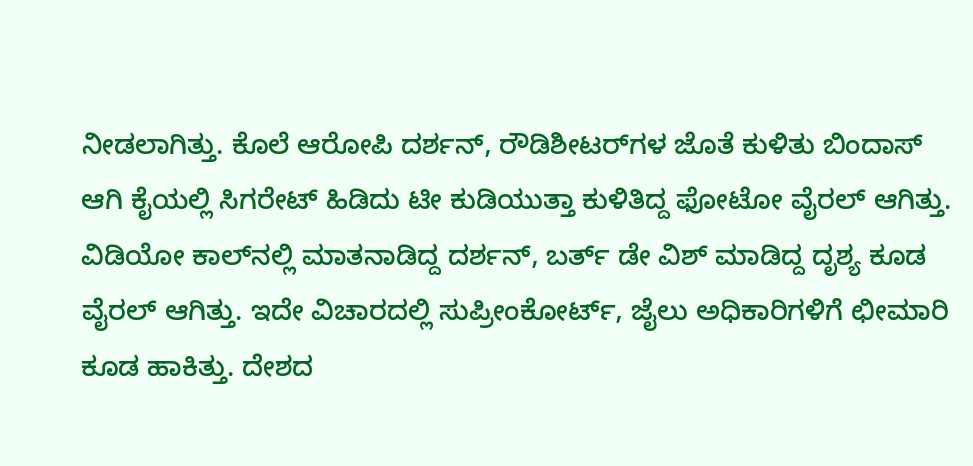ನೀಡಲಾಗಿತ್ತು. ಕೊಲೆ ಆರೋಪಿ ದರ್ಶನ್, ರೌಡಿಶೀಟರ್‌ಗಳ ಜೊತೆ ಕುಳಿತು ಬಿಂದಾಸ್ ಆಗಿ ಕೈಯಲ್ಲಿ ಸಿಗರೇಟ್ ಹಿಡಿದು ಟೀ ಕುಡಿಯುತ್ತಾ ಕುಳಿತಿದ್ದ ಫೋಟೋ ವೈರಲ್ ಆಗಿತ್ತು. ವಿಡಿಯೋ ಕಾಲ್‌ನಲ್ಲಿ ಮಾತನಾಡಿದ್ದ ದರ್ಶನ್, ಬರ್ತ್ ಡೇ ವಿಶ್ ಮಾಡಿದ್ದ ದೃಶ್ಯ ಕೂಡ ವೈರಲ್ ಆಗಿತ್ತು. ಇದೇ ವಿಚಾರದಲ್ಲಿ ಸುಪ್ರೀಂಕೋರ್ಟ್‌, ಜೈಲು ಅಧಿಕಾರಿಗಳಿಗೆ ಛೀಮಾರಿ ಕೂಡ ಹಾಕಿತ್ತು. ದೇಶದ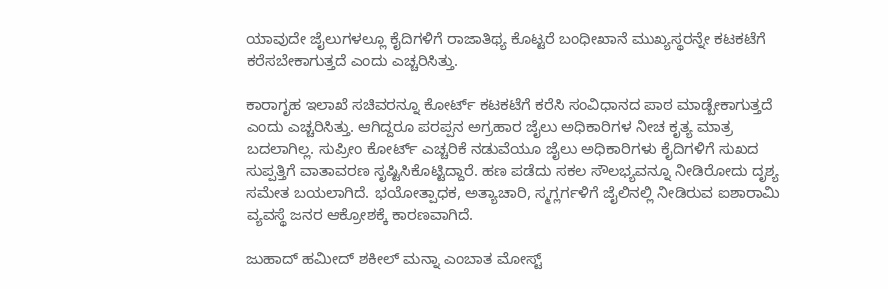ಯಾವುದೇ ಜೈಲುಗಳಲ್ಲೂ ಕೈದಿಗಳಿಗೆ ರಾಜಾತಿಥ್ಯ ಕೊಟ್ಟರೆ ಬಂಧೀಖಾನೆ ಮುಖ್ಯಸ್ಥರನ್ನೇ ಕಟಕಟೆಗೆ ಕರೆಸಬೇಕಾಗುತ್ತದೆ ಎಂದು ಎಚ್ಚರಿಸಿತ್ತು.

ಕಾರಾಗೃಹ ಇಲಾಖೆ ಸಚಿವರನ್ನೂ ಕೋರ್ಟ್ ಕಟಕಟೆಗೆ ಕರೆಸಿ ಸಂವಿಧಾನದ ಪಾಠ ಮಾಡ್ಬೇಕಾಗುತ್ತದೆ ಎಂದು ಎಚ್ಚರಿಸಿತ್ತು. ಆಗಿದ್ದರೂ ಪರಪ್ಪನ ಅಗ್ರಹಾರ ಜೈಲು ಅಧಿಕಾರಿಗಳ ನೀಚ ಕೃತ್ಯ ಮಾತ್ರ ಬದಲಾಗಿಲ್ಲ. ಸುಪ್ರೀಂ ಕೋರ್ಟ್‌ ಎಚ್ಚರಿಕೆ ನಡುವೆಯೂ ಜೈಲು ಅಧಿಕಾರಿಗಳು ಕೈದಿಗಳಿಗೆ ಸುಖದ ಸುಪ್ಪತ್ತಿಗೆ ವಾತಾವರಣ ಸೃಷ್ಟಿಸಿಕೊಟ್ಟಿದ್ದಾರೆ. ಹಣ ಪಡೆದು ಸಕಲ ಸೌಲಭ್ಯವನ್ನೂ ನೀಡಿರೋದು ದೃಶ್ಯ ಸಮೇತ ಬಯಲಾಗಿದೆ. ಭಯೋತ್ಪಾಧಕ, ಅತ್ಯಾಚಾರಿ, ಸ್ಮಗ್ಲರ್ಗಳಿಗೆ ಜೈಲಿನಲ್ಲಿ ನೀಡಿರುವ ಐಶಾರಾಮಿ ವ್ಯವಸ್ಥೆ ಜನರ ಆಕ್ರೋಶಕ್ಕೆ ಕಾರಣವಾಗಿದೆ.

ಜುಹಾದ್ ಹಮೀದ್ ಶಕೀಲ್ ಮನ್ನಾ ಎಂಬಾತ ಮೋಸ್ಟ್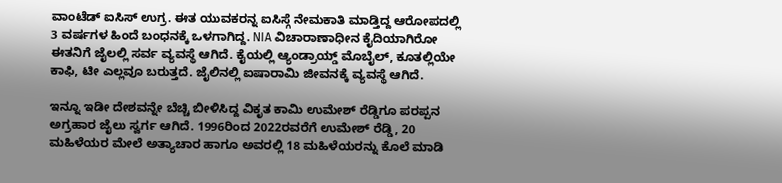ವಾಂಟೆಡ್ ಐಸಿಸ್ ಉಗ್ರ. ಈತ ಯುವಕರನ್ನ ಐಸಿಸ್ಗೆ ನೇಮಕಾತಿ ಮಾಡ್ತಿದ್ದ ಆರೋಪದಲ್ಲಿ 3 ವರ್ಷಗಳ ಹಿಂದೆ ಬಂಧನಕ್ಕೆ ಒಳಗಾಗಿದ್ದ. NIA ವಿಚಾರಾಣಾಧೀನ ಕೈದಿಯಾಗಿರೋ ಈತನಿಗೆ ಜೈಲಲ್ಲಿ ಸರ್ವ ವ್ಯವಸ್ಥೆ ಆಗಿದೆ. ಕೈಯಲ್ಲಿ ಆ್ಯಂಡ್ರಾಯ್ಡ್ ಮೊಬೈಲ್, ಕೂತಲ್ಲಿಯೇ ಕಾಫಿ, ಟೀ ಎಲ್ಲವೂ ಬರುತ್ತದೆ. ಜೈಲಿನಲ್ಲಿ ಐಷಾರಾಮಿ ಜೀವನಕ್ಕೆ ವ್ಯವಸ್ಥೆ ಆಗಿದೆ.

ಇನ್ನೂ ಇಡೀ ದೇಶವನ್ನೇ ಬೆಚ್ಚಿ ಬೀಳಿಸಿದ್ದ ವಿಕೃತ ಕಾಮಿ ಉಮೇಶ್‌ ರೆಡ್ಡಿಗೂ ಪರಪ್ಪನ ಅಗ್ರಹಾರ ಜೈಲು ಸ್ವರ್ಗ ಆಗಿದೆ. 1996ರಿಂದ 2022ರವರೆಗೆ ಉಮೇಶ್ ರೆಡ್ಡಿ, 20 ಮಹಿಳೆಯರ ಮೇಲೆ ಅತ್ಯಾಚಾರ ಹಾಗೂ ಅವರಲ್ಲಿ 18 ಮಹಿಳೆಯರನ್ನು ಕೊಲೆ ಮಾಡಿ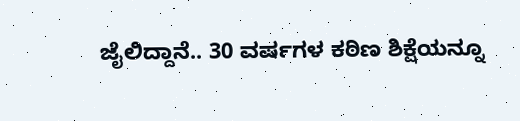ಜೈಲಿದ್ದಾನೆ.. 30 ವರ್ಷಗಳ ಕಠಿಣ ಶಿಕ್ಷೆಯನ್ನೂ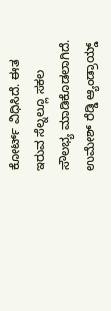ಕೋರ್ಟ್ ವಿಧಿಸಿದೆ. ಈತ ಇರುವ ಸೆಲ್ನಲ್ಲೂ ಸಕಲ ಸೌಲಭ್ಯ ಮಾಡಿಕೊಡಲಾಗಿದೆ. ಉಮೇಶ್ ರೆಡ್ಡಿ ಆ್ಯಂಡ್ರಾಯ್ಡ್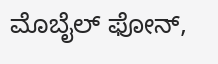ಮೊಬೈಲ್ ಫೋನ್,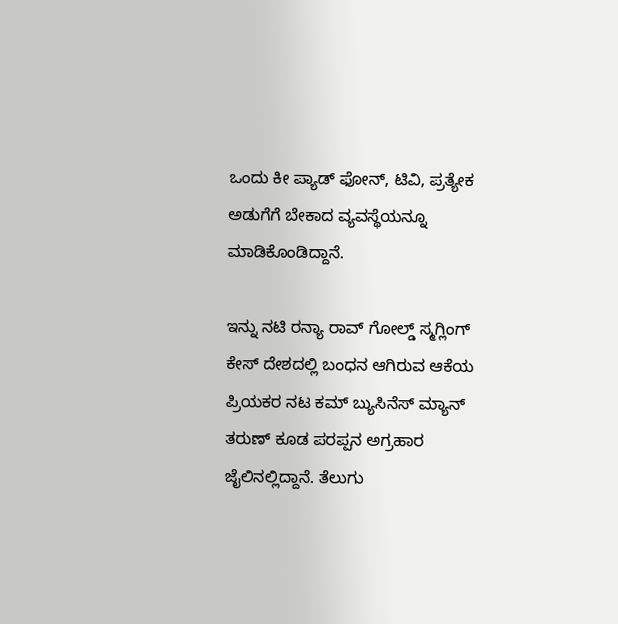ಒಂದು ಕೀ ಪ್ಯಾಡ್ ಫೋನ್, ಟಿವಿ, ಪ್ರತ್ಯೇಕ ಅಡುಗೆಗೆ ಬೇಕಾದ ವ್ಯವಸ್ಥೆಯನ್ನೂ ಮಾಡಿಕೊಂಡಿದ್ದಾನೆ.

ಇನ್ನು ನಟಿ ರನ್ಯಾ ರಾವ್ ಗೋಲ್ಡ್ ಸ್ಮಗ್ಲಿಂಗ್ ಕೇಸ್ ದೇಶದಲ್ಲಿ ಬಂಧನ ಆಗಿರುವ ಆಕೆಯ ಪ್ರಿಯಕರ ನಟ ಕಮ್ ಬ್ಯುಸಿನೆಸ್‌ ಮ್ಯಾನ್ ತರುಣ್‌ ಕೂಡ ಪರಪ್ಪನ ಅಗ್ರಹಾರ ಜೈಲಿನಲ್ಲಿದ್ದಾನೆ. ತೆಲುಗು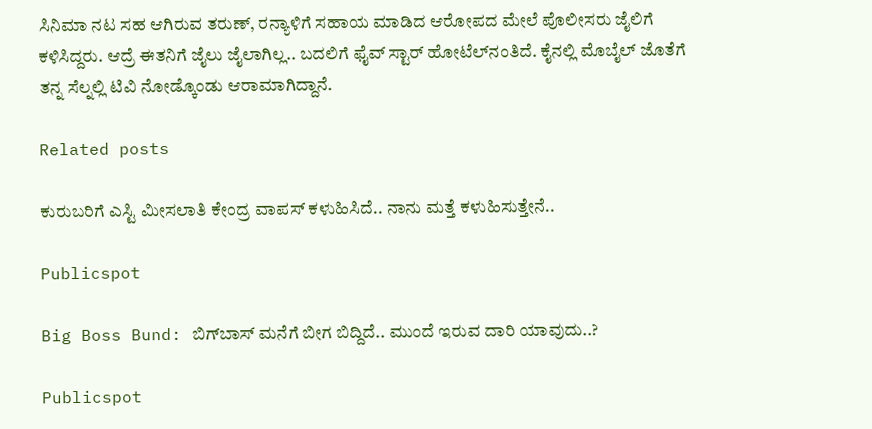ಸಿನಿಮಾ ನಟ ಸಹ ಆಗಿರುವ ತರುಣ್, ರನ್ಯಾಳಿಗೆ ಸಹಾಯ ಮಾಡಿದ ಆರೋಪದ ಮೇಲೆ ಪೊಲೀಸರು ಜೈಲಿಗೆ ಕಳಿಸಿದ್ದರು‌‌. ಆದ್ರೆ ಈತನಿಗೆ ಜೈಲು ಜೈಲಾಗಿಲ್ಲ.. ಬದಲಿಗೆ ಫೈವ್ ಸ್ಟಾರ್ ಹೋಟೆಲ್‌ನಂತಿದೆ. ಕೈನಲ್ಲಿ ಮೊಬೈಲ್ ಜೊತೆಗೆ ತನ್ನ ಸೆಲ್ನಲ್ಲಿ‌ ಟಿವಿ ನೋಡ್ಕೊಂಡು ಆರಾಮಾಗಿದ್ದಾನೆ.

Related posts

ಕುರುಬರಿಗೆ ಎಸ್ಟಿ ಮೀಸಲಾತಿ ಕೇಂದ್ರ ವಾಪಸ್‌ ಕಳುಹಿಸಿದೆ.. ನಾನು ಮತ್ತೆ ಕಳುಹಿಸುತ್ತೇನೆ..

Publicspot

Big Boss Bund: ಬಿಗ್‌‌ಬಾಸ್‌ ಮನೆಗೆ ಬೀಗ ಬಿದ್ದಿದೆ.. ಮುಂದೆ ಇರುವ ದಾರಿ ಯಾವುದು..?

Publicspot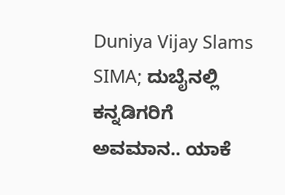Duniya Vijay Slams SIMA; ದುಬೈನಲ್ಲಿ ಕನ್ನಡಿಗರಿಗೆ ಅವಮಾನ.. ಯಾಕೆ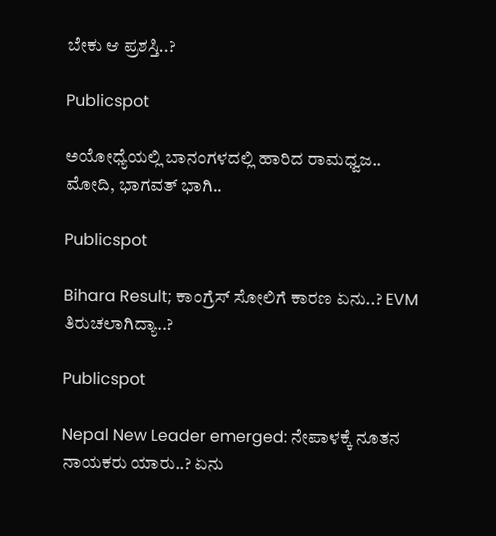ಬೇಕು ಆ ಪ್ರಶಸ್ತಿ..?

Publicspot

ಅಯೋಧ್ಯೆಯಲ್ಲಿ ಬಾನಂಗಳದಲ್ಲಿ ಹಾರಿದ ರಾಮಧ್ವಜ.. ಮೋದಿ, ಭಾಗವತ್‌ ಭಾಗಿ..

Publicspot

Bihara Result; ಕಾಂಗ್ರೆಸ್‌ ಸೋಲಿಗೆ ಕಾರಣ ಏನು..? EVM ತಿರುಚಲಾಗಿದ್ಯಾ..?

Publicspot

Nepal New Leader emerged: ನೇಪಾಳಕ್ಕೆ ನೂತನ ನಾಯಕರು ಯಾರು..? ಏನು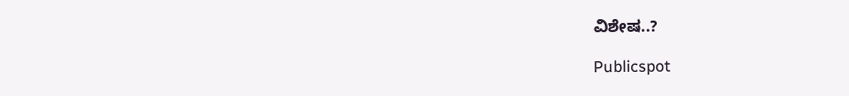ವಿಶೇಷ..?

Publicspot